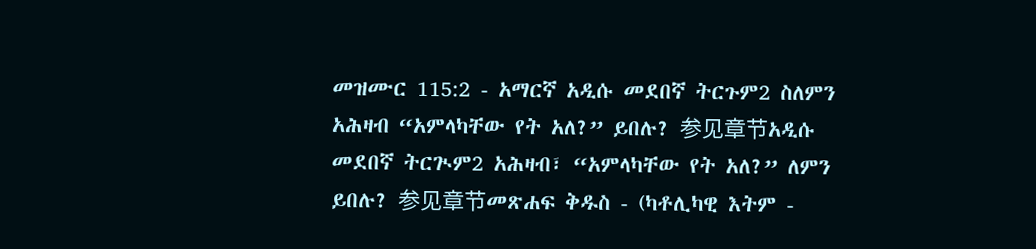መዝሙር 115:2 - አማርኛ አዲሱ መደበኛ ትርጉም2 ስለምን አሕዛብ “አምላካቸው የት አለ?” ይበሉ? 参见章节አዲሱ መደበኛ ትርጒም2 አሕዛብ፣ “አምላካቸው የት አለ?” ለምን ይበሉ? 参见章节መጽሐፍ ቅዱስ - (ካቶሊካዊ እትም -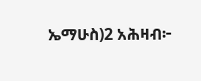ኤማሁስ)2 አሕዛብ፦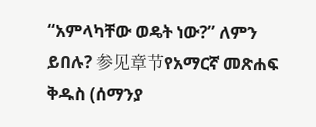“አምላካቸው ወዴት ነው?” ለምን ይበሉ? 参见章节የአማርኛ መጽሐፍ ቅዱስ (ሰማንያ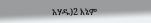አሃዱ)2 እኔም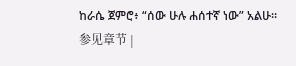ከራሴ ጀምሮ፥ “ሰው ሁሉ ሐሰተኛ ነው” አልሁ። 参见章节 |